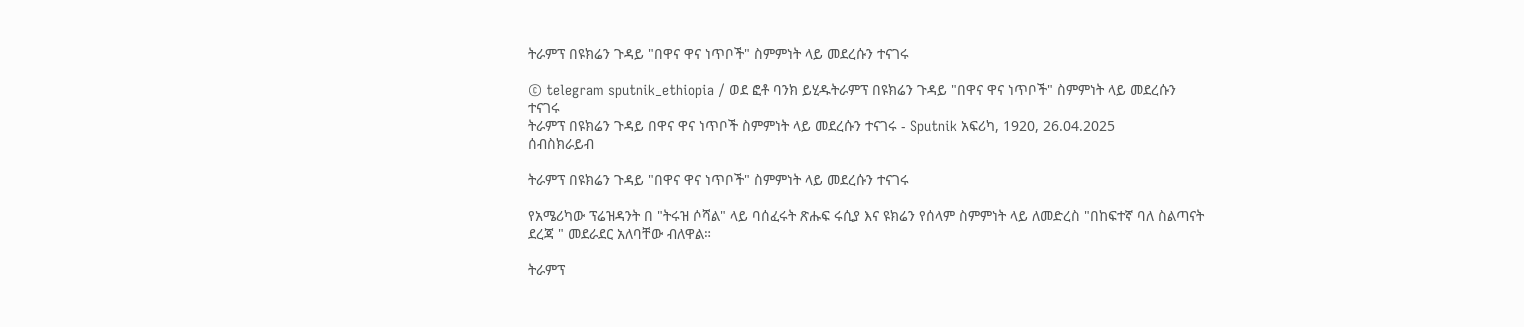ትራምፕ በዩክሬን ጉዳይ "በዋና ዋና ነጥቦች" ስምምነት ላይ መደረሱን ተናገሩ

© telegram sputnik_ethiopia / ወደ ፎቶ ባንክ ይሂዱትራምፕ በዩክሬን ጉዳይ "በዋና ዋና ነጥቦች" ስምምነት ላይ መደረሱን ተናገሩ
ትራምፕ በዩክሬን ጉዳይ በዋና ዋና ነጥቦች ስምምነት ላይ መደረሱን ተናገሩ - Sputnik አፍሪካ, 1920, 26.04.2025
ሰብስክራይብ

ትራምፕ በዩክሬን ጉዳይ "በዋና ዋና ነጥቦች" ስምምነት ላይ መደረሱን ተናገሩ

የአሜሪካው ፕሬዝዳንት በ "ትሩዝ ሶሻል" ላይ ባሰፈሩት ጽሑፍ ሩሲያ እና ዩክሬን የሰላም ስምምነት ላይ ለመድረስ "በከፍተኛ ባለ ስልጣናት ደረጃ " መደራደር አለባቸው ብለዋል።

ትራምፕ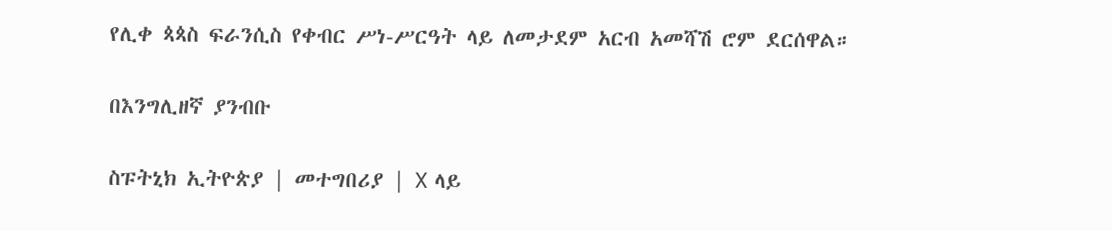የሊቀ ጳጳስ ፍራንሲስ የቀብር ሥነ-ሥርዓት ላይ ለመታደም አርብ አመሻሽ ሮም ደርሰዋል።

በእንግሊዘኛ ያንብቡ

ስፑትኒክ ኢትዮጵያ | መተግበሪያ | X ላይ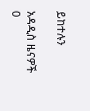ይከተሉን

አዳዲስ ዜናዎች
0